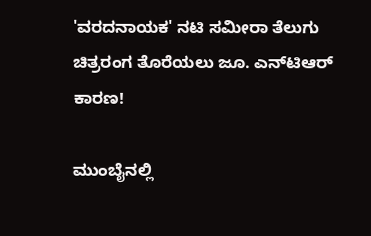'ವರದನಾಯಕ' ನಟಿ ಸಮೀರಾ ತೆಲುಗು ಚಿತ್ರರಂಗ ತೊರೆಯಲು ಜೂ. ಎನ್‌ಟಿಆರ್ ಕಾರಣ!

ಮುಂಬೈನಲ್ಲಿ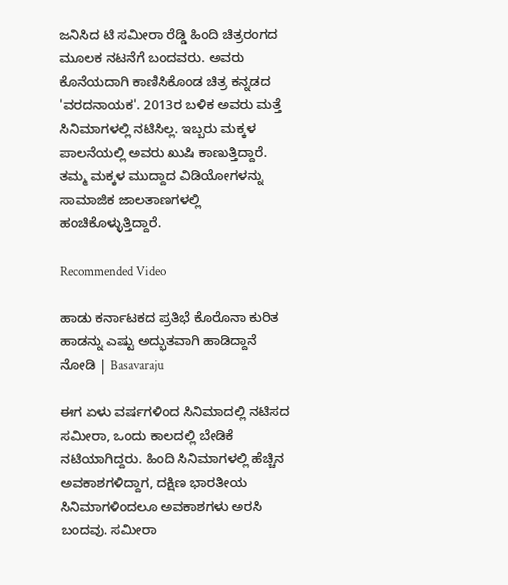ಜನಿಸಿದ ಟಿ ಸಮೀರಾ ರೆಡ್ಡಿ ಹಿಂದಿ ಚಿತ್ರರಂಗದ ಮೂಲಕ ನಟನೆಗೆ ಬಂದವರು. ಅವರು ಕೊನೆಯದಾಗಿ ಕಾಣಿಸಿಕೊಂಡ ಚಿತ್ರ ಕನ್ನಡದ 'ವರದನಾಯಕ'. 2013ರ ಬಳಿಕ ಅವರು ಮತ್ತೆ ಸಿನಿಮಾಗಳಲ್ಲಿ ನಟಿಸಿಲ್ಲ. ಇಬ್ಬರು ಮಕ್ಕಳ ಪಾಲನೆಯಲ್ಲಿ ಅವರು ಖುಷಿ ಕಾಣುತ್ತಿದ್ದಾರೆ. ತಮ್ಮ ಮಕ್ಕಳ ಮುದ್ದಾದ ವಿಡಿಯೋಗಳನ್ನು ಸಾಮಾಜಿಕ ಜಾಲತಾಣಗಳಲ್ಲಿ ಹಂಚಿಕೊಳ್ಳುತ್ತಿದ್ದಾರೆ.

Recommended Video

ಹಾಡು ಕರ್ನಾಟಕದ ಪ್ರತಿಭೆ ಕೊರೊನಾ ಕುರಿತ ಹಾಡನ್ನು ಎಷ್ಟು ಅದ್ಭುತವಾಗಿ ಹಾಡಿದ್ದಾನೆ ನೋಡಿ | Basavaraju

ಈಗ ಏಳು ವರ್ಷಗಳಿಂದ ಸಿನಿಮಾದಲ್ಲಿ ನಟಿಸದ ಸಮೀರಾ, ಒಂದು ಕಾಲದಲ್ಲಿ ಬೇಡಿಕೆ ನಟಿಯಾಗಿದ್ದರು. ಹಿಂದಿ ಸಿನಿಮಾಗಳಲ್ಲಿ ಹೆಚ್ಚಿನ ಅವಕಾಶಗಳಿದ್ದಾಗ, ದಕ್ಷಿಣ ಭಾರತೀಯ ಸಿನಿಮಾಗಳಿಂದಲೂ ಅವಕಾಶಗಳು ಅರಸಿ ಬಂದವು. ಸಮೀರಾ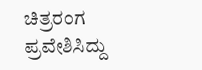ಚಿತ್ರರಂಗ ಪ್ರವೇಶಿಸಿದ್ದು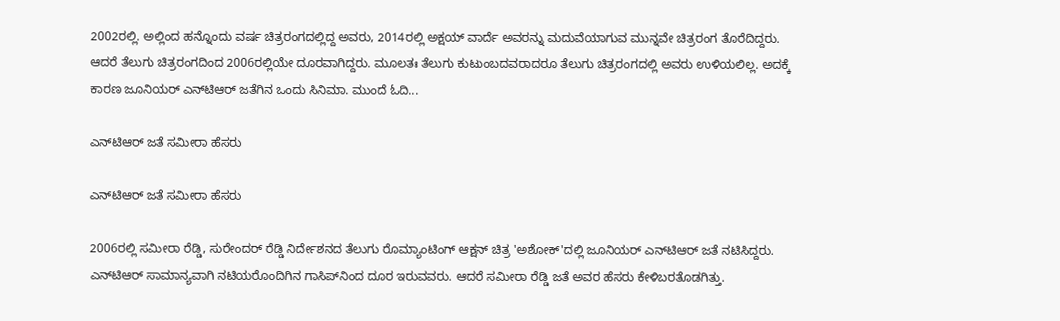2002ರಲ್ಲಿ. ಅಲ್ಲಿಂದ ಹನ್ನೊಂದು ವರ್ಷ ಚಿತ್ರರಂಗದಲ್ಲಿದ್ದ ಅವರು, 2014ರಲ್ಲಿ ಅಕ್ಷಯ್ ವಾರ್ದೆ ಅವರನ್ನು ಮದುವೆಯಾಗುವ ಮುನ್ನವೇ ಚಿತ್ರರಂಗ ತೊರೆದಿದ್ದರು. ಆದರೆ ತೆಲುಗು ಚಿತ್ರರಂಗದಿಂದ 2006ರಲ್ಲಿಯೇ ದೂರವಾಗಿದ್ದರು. ಮೂಲತಃ ತೆಲುಗು ಕುಟುಂಬದವರಾದರೂ ತೆಲುಗು ಚಿತ್ರರಂಗದಲ್ಲಿ ಅವರು ಉಳಿಯಲಿಲ್ಲ. ಅದಕ್ಕೆ ಕಾರಣ ಜೂನಿಯರ್ ಎನ್‌ಟಿಆರ್ ಜತೆಗಿನ ಒಂದು ಸಿನಿಮಾ. ಮುಂದೆ ಓದಿ...

ಎನ್‌ಟಿಆರ್ ಜತೆ ಸಮೀರಾ ಹೆಸರು

ಎನ್‌ಟಿಆರ್ ಜತೆ ಸಮೀರಾ ಹೆಸರು

2006ರಲ್ಲಿ ಸಮೀರಾ ರೆಡ್ಡಿ, ಸುರೇಂದರ್ ರೆಡ್ಡಿ ನಿರ್ದೇಶನದ ತೆಲುಗು ರೊಮ್ಯಾಂಟಿಂಗ್ ಆಕ್ಷನ್ ಚಿತ್ರ 'ಅಶೋಕ್'ದಲ್ಲಿ ಜೂನಿಯರ್ ಎನ್‌ಟಿಆರ್ ಜತೆ ನಟಿಸಿದ್ದರು. ಎನ್‌ಟಿಆರ್ ಸಾಮಾನ್ಯವಾಗಿ ನಟಿಯರೊಂದಿಗಿನ ಗಾಸಿಪ್‌ನಿಂದ ದೂರ ಇರುವವರು. ಆದರೆ ಸಮೀರಾ ರೆಡ್ಡಿ ಜತೆ ಅವರ ಹೆಸರು ಕೇಳಿಬರತೊಡಗಿತ್ತು.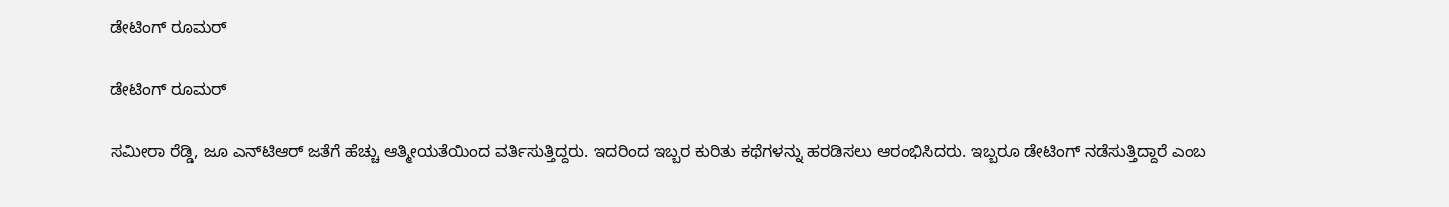ಡೇಟಿಂಗ್ ರೂಮರ್

ಡೇಟಿಂಗ್ ರೂಮರ್

ಸಮೀರಾ ರೆಡ್ಡಿ, ಜೂ ಎನ್‌ಟಿಆರ್ ಜತೆಗೆ ಹೆಚ್ಚು ಆತ್ಮೀಯತೆಯಿಂದ ವರ್ತಿಸುತ್ತಿದ್ದರು. ಇದರಿಂದ ಇಬ್ಬರ ಕುರಿತು ಕಥೆಗಳನ್ನು ಹರಡಿಸಲು ಆರಂಭಿಸಿದರು. ಇಬ್ಬರೂ ಡೇಟಿಂಗ್ ನಡೆಸುತ್ತಿದ್ದಾರೆ ಎಂಬ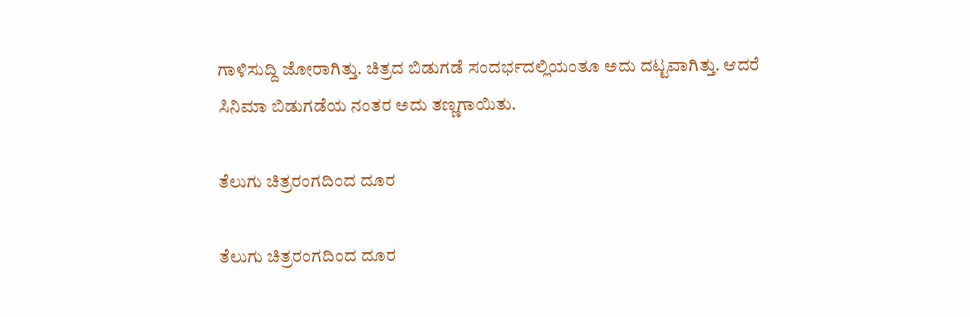ಗಾಳಿಸುದ್ದಿ ಜೋರಾಗಿತ್ತು. ಚಿತ್ರದ ಬಿಡುಗಡೆ ಸಂದರ್ಭದಲ್ಲಿಯಂತೂ ಅದು ದಟ್ಟವಾಗಿತ್ತು. ಆದರೆ ಸಿನಿಮಾ ಬಿಡುಗಡೆಯ ನಂತರ ಅದು ತಣ್ಣಗಾಯಿತು.

ತೆಲುಗು ಚಿತ್ರರಂಗದಿಂದ ದೂರ

ತೆಲುಗು ಚಿತ್ರರಂಗದಿಂದ ದೂರ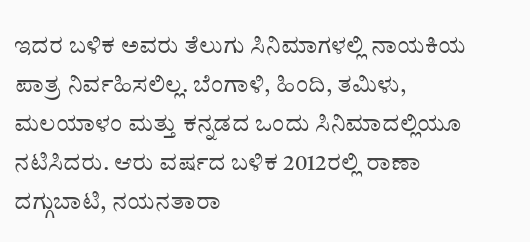ಇದರ ಬಳಿಕ ಅವರು ತೆಲುಗು ಸಿನಿಮಾಗಳಲ್ಲಿ ನಾಯಕಿಯ ಪಾತ್ರ ನಿರ್ವಹಿಸಲಿಲ್ಲ. ಬೆಂಗಾಳಿ, ಹಿಂದಿ, ತಮಿಳು, ಮಲಯಾಳಂ ಮತ್ತು ಕನ್ನಡದ ಒಂದು ಸಿನಿಮಾದಲ್ಲಿಯೂ ನಟಿಸಿದರು. ಆರು ವರ್ಷದ ಬಳಿಕ 2012ರಲ್ಲಿ ರಾಣಾ ದಗ್ಗುಬಾಟಿ, ನಯನತಾರಾ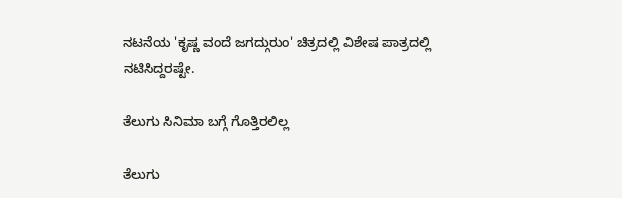ನಟನೆಯ 'ಕೃಷ್ಣ ವಂದೆ ಜಗದ್ಗುರುಂ' ಚಿತ್ರದಲ್ಲಿ ವಿಶೇಷ ಪಾತ್ರದಲ್ಲಿ ನಟಿಸಿದ್ದರಷ್ಟೇ.

ತೆಲುಗು ಸಿನಿಮಾ ಬಗ್ಗೆ ಗೊತ್ತಿರಲಿಲ್ಲ

ತೆಲುಗು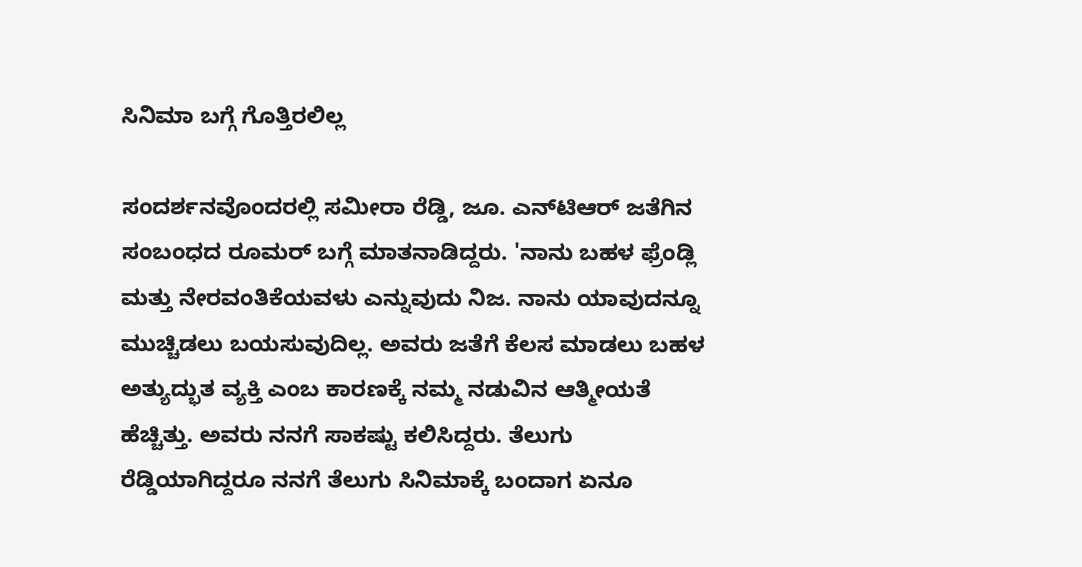ಸಿನಿಮಾ ಬಗ್ಗೆ ಗೊತ್ತಿರಲಿಲ್ಲ

ಸಂದರ್ಶನವೊಂದರಲ್ಲಿ ಸಮೀರಾ ರೆಡ್ಡಿ, ಜೂ. ಎನ್‌ಟಿಆರ್ ಜತೆಗಿನ ಸಂಬಂಧದ ರೂಮರ್ ಬಗ್ಗೆ ಮಾತನಾಡಿದ್ದರು. 'ನಾನು ಬಹಳ ಫ್ರೆಂಡ್ಲಿ ಮತ್ತು ನೇರವಂತಿಕೆಯವಳು ಎನ್ನುವುದು ನಿಜ. ನಾನು ಯಾವುದನ್ನೂ ಮುಚ್ಚಿಡಲು ಬಯಸುವುದಿಲ್ಲ. ಅವರು ಜತೆಗೆ ಕೆಲಸ ಮಾಡಲು ಬಹಳ ಅತ್ಯುದ್ಭುತ ವ್ಯಕ್ತಿ ಎಂಬ ಕಾರಣಕ್ಕೆ ನಮ್ಮ ನಡುವಿನ ಆತ್ಮೀಯತೆ ಹೆಚ್ಚಿತ್ತು. ಅವರು ನನಗೆ ಸಾಕಷ್ಟು ಕಲಿಸಿದ್ದರು. ತೆಲುಗು ರೆಡ್ಡಿಯಾಗಿದ್ದರೂ ನನಗೆ ತೆಲುಗು ಸಿನಿಮಾಕ್ಕೆ ಬಂದಾಗ ಏನೂ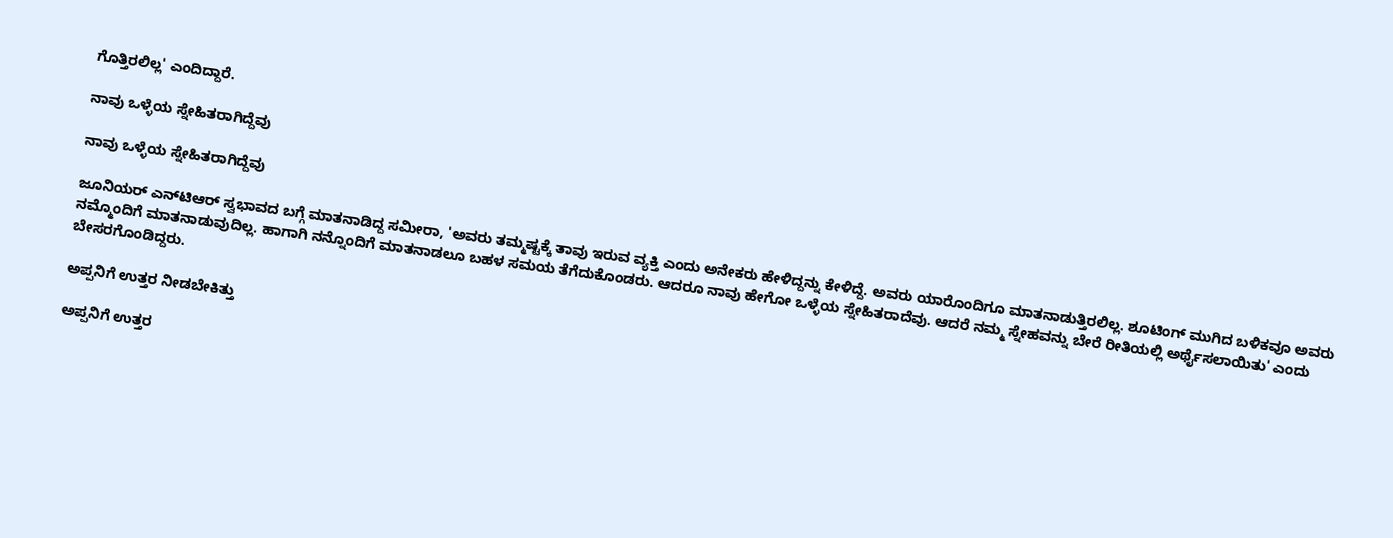ಗೊತ್ತಿರಲಿಲ್ಲ' ಎಂದಿದ್ದಾರೆ.

ನಾವು ಒಳ್ಳೆಯ ಸ್ನೇಹಿತರಾಗಿದ್ದೆವು

ನಾವು ಒಳ್ಳೆಯ ಸ್ನೇಹಿತರಾಗಿದ್ದೆವು

ಜೂನಿಯರ್ ಎನ್‌ಟಿಆರ್ ಸ್ವಭಾವದ ಬಗ್ಗೆ ಮಾತನಾಡಿದ್ದ ಸಮೀರಾ, 'ಅವರು ತಮ್ಮಷ್ಟಕ್ಕೆ ತಾವು ಇರುವ ವ್ಯಕ್ತಿ ಎಂದು ಅನೇಕರು ಹೇಳಿದ್ದನ್ನು ಕೇಳಿದ್ದೆ. ಅವರು ಯಾರೊಂದಿಗೂ ಮಾತನಾಡುತ್ತಿರಲಿಲ್ಲ. ಶೂಟಿಂಗ್ ಮುಗಿದ ಬಳಿಕವೂ ಅವರು ನಮ್ಮೊಂದಿಗೆ ಮಾತನಾಡುವುದಿಲ್ಲ. ಹಾಗಾಗಿ ನನ್ನೊಂದಿಗೆ ಮಾತನಾಡಲೂ ಬಹಳ ಸಮಯ ತೆಗೆದುಕೊಂಡರು. ಆದರೂ ನಾವು ಹೇಗೋ ಒಳ್ಳೆಯ ಸ್ನೇಹಿತರಾದೆವು. ಆದರೆ ನಮ್ಮ ಸ್ನೇಹವನ್ನು ಬೇರೆ ರೀತಿಯಲ್ಲಿ ಅರ್ಥೈಸಲಾಯಿತು' ಎಂದು ಬೇಸರಗೊಂಡಿದ್ದರು.

ಅಪ್ಪನಿಗೆ ಉತ್ತರ ನೀಡಬೇಕಿತ್ತು

ಅಪ್ಪನಿಗೆ ಉತ್ತರ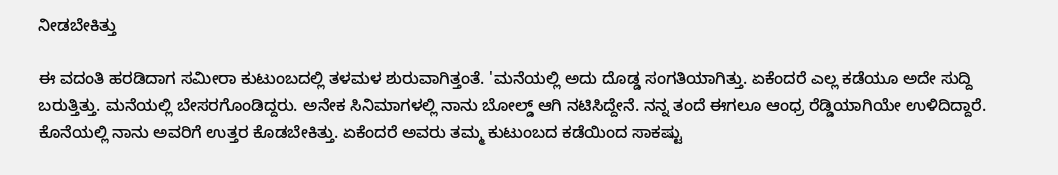ನೀಡಬೇಕಿತ್ತು

ಈ ವದಂತಿ ಹರಡಿದಾಗ ಸಮೀರಾ ಕುಟುಂಬದಲ್ಲಿ ತಳಮಳ ಶುರುವಾಗಿತ್ತಂತೆ. 'ಮನೆಯಲ್ಲಿ ಅದು ದೊಡ್ಡ ಸಂಗತಿಯಾಗಿತ್ತು. ಏಕೆಂದರೆ ಎಲ್ಲ ಕಡೆಯೂ ಅದೇ ಸುದ್ದಿ ಬರುತ್ತಿತ್ತು. ಮನೆಯಲ್ಲಿ ಬೇಸರಗೊಂಡಿದ್ದರು. ಅನೇಕ ಸಿನಿಮಾಗಳಲ್ಲಿ ನಾನು ಬೋಲ್ಡ್ ಆಗಿ ನಟಿಸಿದ್ದೇನೆ. ನನ್ನ ತಂದೆ ಈಗಲೂ ಆಂಧ್ರ ರೆಡ್ಡಿಯಾಗಿಯೇ ಉಳಿದಿದ್ದಾರೆ. ಕೊನೆಯಲ್ಲಿ ನಾನು ಅವರಿಗೆ ಉತ್ತರ ಕೊಡಬೇಕಿತ್ತು. ಏಕೆಂದರೆ ಅವರು ತಮ್ಮ ಕುಟುಂಬದ ಕಡೆಯಿಂದ ಸಾಕಷ್ಟು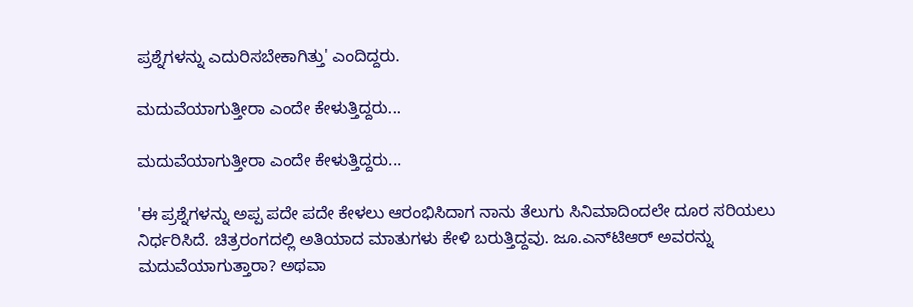ಪ್ರಶ್ನೆಗಳನ್ನು ಎದುರಿಸಬೇಕಾಗಿತ್ತು' ಎಂದಿದ್ದರು.

ಮದುವೆಯಾಗುತ್ತೀರಾ ಎಂದೇ ಕೇಳುತ್ತಿದ್ದರು...

ಮದುವೆಯಾಗುತ್ತೀರಾ ಎಂದೇ ಕೇಳುತ್ತಿದ್ದರು...

'ಈ ಪ್ರಶ್ನೆಗಳನ್ನು ಅಪ್ಪ ಪದೇ ಪದೇ ಕೇಳಲು ಆರಂಭಿಸಿದಾಗ ನಾನು ತೆಲುಗು ಸಿನಿಮಾದಿಂದಲೇ ದೂರ ಸರಿಯಲು ನಿರ್ಧರಿಸಿದೆ. ಚಿತ್ರರಂಗದಲ್ಲಿ ಅತಿಯಾದ ಮಾತುಗಳು ಕೇಳಿ ಬರುತ್ತಿದ್ದವು. ಜೂ.ಎನ್‌ಟಿಆರ್ ಅವರನ್ನು ಮದುವೆಯಾಗುತ್ತಾರಾ? ಅಥವಾ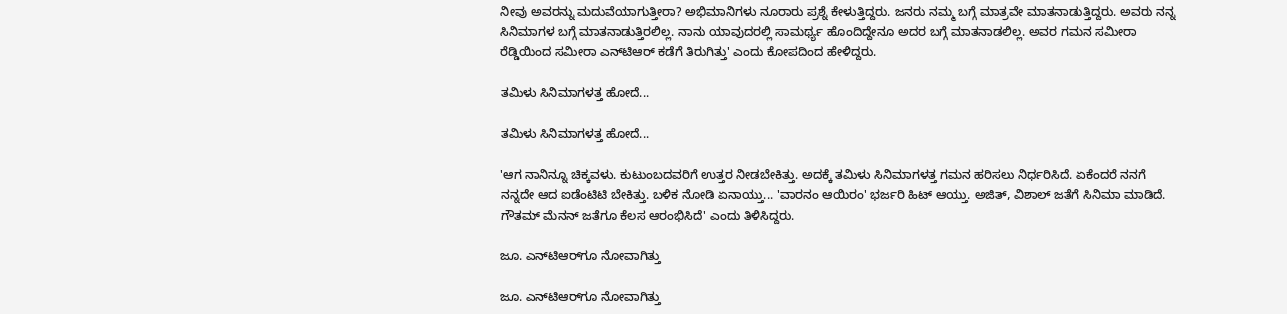ನೀವು ಅವರನ್ನು ಮದುವೆಯಾಗುತ್ತೀರಾ? ಅಭಿಮಾನಿಗಳು ನೂರಾರು ಪ್ರಶ್ನೆ ಕೇಳುತ್ತಿದ್ದರು. ಜನರು ನಮ್ಮ ಬಗ್ಗೆ ಮಾತ್ರವೇ ಮಾತನಾಡುತ್ತಿದ್ದರು. ಅವರು ನನ್ನ ಸಿನಿಮಾಗಳ ಬಗ್ಗೆ ಮಾತನಾಡುತ್ತಿರಲಿಲ್ಲ. ನಾನು ಯಾವುದರಲ್ಲಿ ಸಾಮರ್ಥ್ಯ ಹೊಂದಿದ್ದೇನೂ ಅದರ ಬಗ್ಗೆ ಮಾತನಾಡಲಿಲ್ಲ. ಅವರ ಗಮನ ಸಮೀರಾ ರೆಡ್ಡಿಯಿಂದ ಸಮೀರಾ ಎನ್‌ಟಿಆರ್ ಕಡೆಗೆ ತಿರುಗಿತ್ತು' ಎಂದು ಕೋಪದಿಂದ ಹೇಳಿದ್ದರು.

ತಮಿಳು ಸಿನಿಮಾಗಳತ್ತ ಹೋದೆ...

ತಮಿಳು ಸಿನಿಮಾಗಳತ್ತ ಹೋದೆ...

'ಆಗ ನಾನಿನ್ನೂ ಚಿಕ್ಕವಳು. ಕುಟುಂಬದವರಿಗೆ ಉತ್ತರ ನೀಡಬೇಕಿತ್ತು. ಅದಕ್ಕೆ ತಮಿಳು ಸಿನಿಮಾಗಳತ್ತ ಗಮನ ಹರಿಸಲು ನಿರ್ಧರಿಸಿದೆ. ಏಕೆಂದರೆ ನನಗೆ ನನ್ನದೇ ಆದ ಐಡೆಂಟಿಟಿ ಬೇಕಿತ್ತು. ಬಳಿಕ ನೋಡಿ ಏನಾಯ್ತು... 'ವಾರನಂ ಆಯಿರಂ' ಭರ್ಜರಿ ಹಿಟ್ ಆಯ್ತು. ಅಜಿತ್, ವಿಶಾಲ್ ಜತೆಗೆ ಸಿನಿಮಾ ಮಾಡಿದೆ. ಗೌತಮ್ ಮೆನನ್ ಜತೆಗೂ ಕೆಲಸ ಆರಂಭಿಸಿದೆ' ಎಂದು ತಿಳಿಸಿದ್ದರು.

ಜೂ. ಎನ್‌ಟಿಆರ್‌ಗೂ ನೋವಾಗಿತ್ತು

ಜೂ. ಎನ್‌ಟಿಆರ್‌ಗೂ ನೋವಾಗಿತ್ತು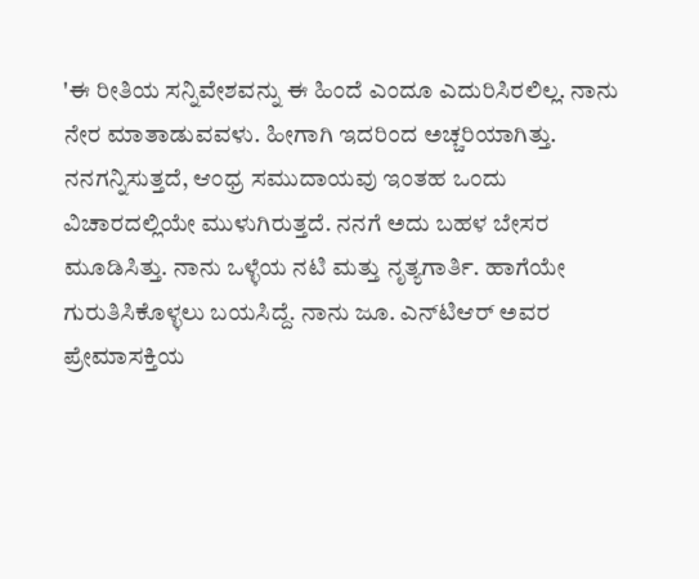'ಈ ರೀತಿಯ ಸನ್ನಿವೇಶವನ್ನು ಈ ಹಿಂದೆ ಎಂದೂ ಎದುರಿಸಿರಲಿಲ್ಲ. ನಾನು ನೇರ ಮಾತಾಡುವವಳು. ಹೀಗಾಗಿ ಇದರಿಂದ ಅಚ್ಚರಿಯಾಗಿತ್ತು. ನನಗನ್ನಿಸುತ್ತದೆ, ಆಂಧ್ರ ಸಮುದಾಯವು ಇಂತಹ ಒಂದು ವಿಚಾರದಲ್ಲಿಯೇ ಮುಳುಗಿರುತ್ತದೆ. ನನಗೆ ಅದು ಬಹಳ ಬೇಸರ ಮೂಡಿಸಿತ್ತು. ನಾನು ಒಳ್ಳೆಯ ನಟಿ ಮತ್ತು ನೃತ್ಯಗಾರ್ತಿ. ಹಾಗೆಯೇ ಗುರುತಿಸಿಕೊಳ್ಳಲು ಬಯಸಿದ್ದೆ. ನಾನು ಜೂ. ಎನ್‌ಟಿಆರ್ ಅವರ ಪ್ರೇಮಾಸಕ್ತಿಯ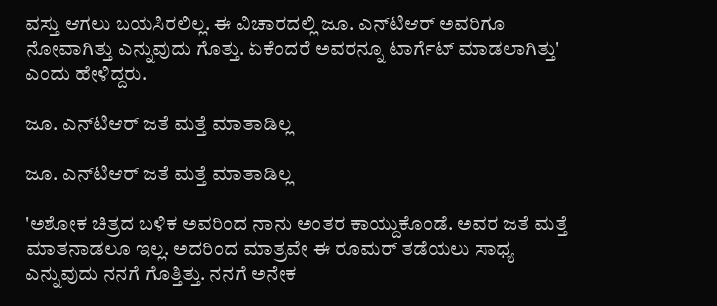ವಸ್ತು ಆಗಲು ಬಯಸಿರಲಿಲ್ಲ. ಈ ವಿಚಾರದಲ್ಲಿ ಜೂ. ಎನ್‌ಟಿಆರ್ ಅವರಿಗೂ ನೋವಾಗಿತ್ತು ಎನ್ನುವುದು ಗೊತ್ತು. ಏಕೆಂದರೆ ಅವರನ್ನೂ ಟಾರ್ಗೆಟ್ ಮಾಡಲಾಗಿತ್ತು' ಎಂದು ಹೇಳಿದ್ದರು.

ಜೂ. ಎನ್‌ಟಿಆರ್ ಜತೆ ಮತ್ತೆ ಮಾತಾಡಿಲ್ಲ

ಜೂ. ಎನ್‌ಟಿಆರ್ ಜತೆ ಮತ್ತೆ ಮಾತಾಡಿಲ್ಲ

'ಅಶೋಕ ಚಿತ್ರದ ಬಳಿಕ ಅವರಿಂದ ನಾನು ಅಂತರ ಕಾಯ್ದುಕೊಂಡೆ. ಅವರ ಜತೆ ಮತ್ತೆ ಮಾತನಾಡಲೂ ಇಲ್ಲ. ಅದರಿಂದ ಮಾತ್ರವೇ ಈ ರೂಮರ್ ತಡೆಯಲು ಸಾಧ್ಯ ಎನ್ನುವುದು ನನಗೆ ಗೊತ್ತಿತ್ತು. ನನಗೆ ಅನೇಕ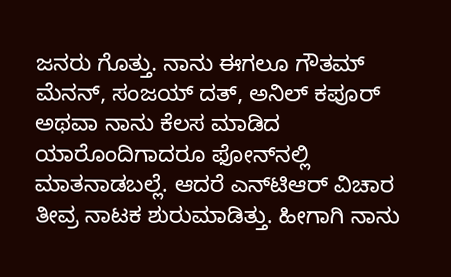ಜನರು ಗೊತ್ತು. ನಾನು ಈಗಲೂ ಗೌತಮ್ ಮೆನನ್, ಸಂಜಯ್ ದತ್, ಅನಿಲ್ ಕಪೂರ್ ಅಥವಾ ನಾನು ಕೆಲಸ ಮಾಡಿದ ಯಾರೊಂದಿಗಾದರೂ ಫೋನ್‌ನಲ್ಲಿ ಮಾತನಾಡಬಲ್ಲೆ. ಆದರೆ ಎನ್‌ಟಿಆರ್ ವಿಚಾರ ತೀವ್ರ ನಾಟಕ ಶುರುಮಾಡಿತ್ತು. ಹೀಗಾಗಿ ನಾನು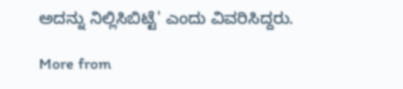ಅದನ್ನು ನಿಲ್ಲಿಸಿಬಿಟ್ಟೆ' ಎಂದು ವಿವರಿಸಿದ್ದರು.

More from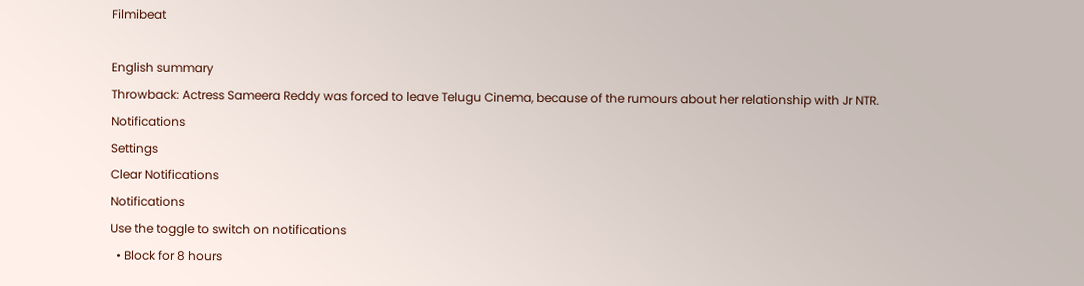Filmibeat

English summary
Throwback: Actress Sameera Reddy was forced to leave Telugu Cinema, because of the rumours about her relationship with Jr NTR.
Notifications
Settings
Clear Notifications
Notifications
Use the toggle to switch on notifications
  • Block for 8 hours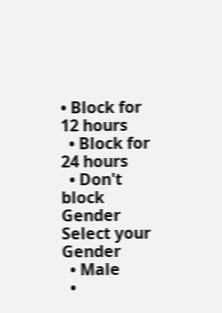• Block for 12 hours
  • Block for 24 hours
  • Don't block
Gender
Select your Gender
  • Male
  •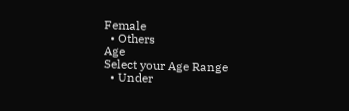Female
  • Others
Age
Select your Age Range
  • Under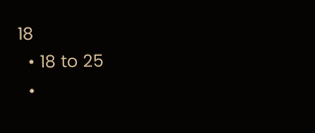18
  • 18 to 25
  •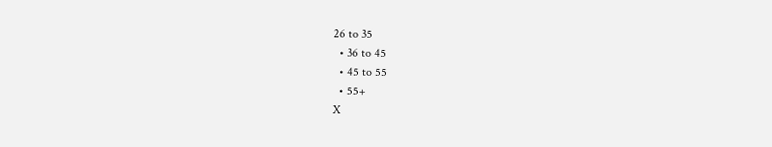26 to 35
  • 36 to 45
  • 45 to 55
  • 55+
X